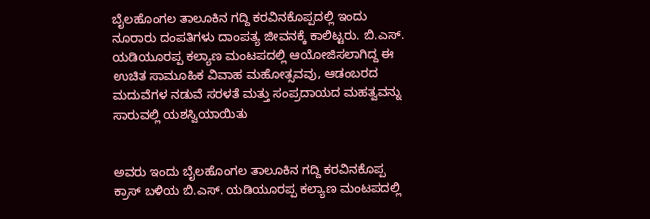ಬೈಲಹೊಂಗಲ ತಾಲೂಕಿನ ಗದ್ದಿ ಕರವಿನಕೊಪ್ಪದಲ್ಲಿ ಇಂದು ನೂರಾರು ದಂಪತಿಗಳು ದಾಂಪತ್ಯ ಜೀವನಕ್ಕೆ ಕಾಲಿಟ್ಟರು. ಬಿ.ಎಸ್. ಯಡಿಯೂರಪ್ಪ ಕಲ್ಯಾಣ ಮಂಟಪದಲ್ಲಿ ಆಯೋಜಿಸಲಾಗಿದ್ದ ಈ ಉಚಿತ ಸಾಮೂಹಿಕ ವಿವಾಹ ಮಹೋತ್ಸವವು, ಆಡಂಬರದ ಮದುವೆಗಳ ನಡುವೆ ಸರಳತೆ ಮತ್ತು ಸಂಪ್ರದಾಯದ ಮಹತ್ವವನ್ನು ಸಾರುವಲ್ಲಿ ಯಶಸ್ವಿಯಾಯಿತು


ಅವರು ಇಂದು ಬೈಲಹೊಂಗಲ ತಾಲೂಕಿನ ಗದ್ದಿ ಕರವಿನಕೊಪ್ಪ ಕ್ರಾಸ್ ಬಳಿಯ ಬಿ.ಎಸ್. ಯಡಿಯೂರಪ್ಪ ಕಲ್ಯಾಣ ಮಂಟಪದಲ್ಲಿ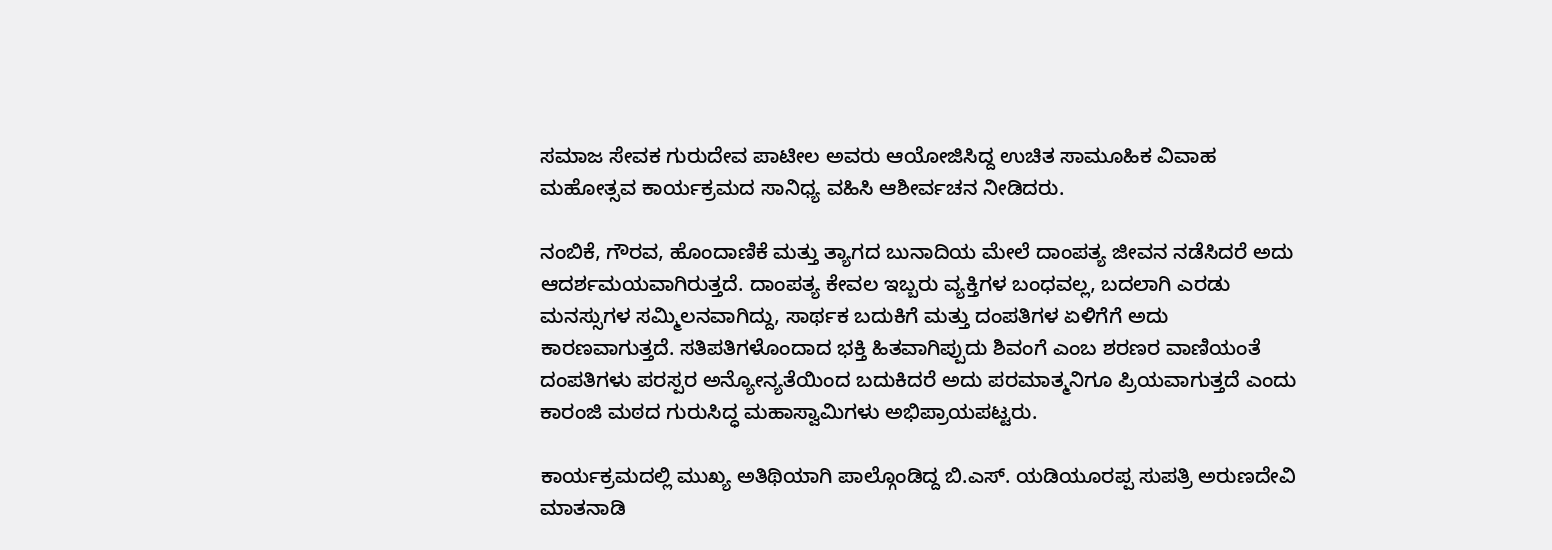ಸಮಾಜ ಸೇವಕ ಗುರುದೇವ ಪಾಟೀಲ ಅವರು ಆಯೋಜಿಸಿದ್ದ ಉಚಿತ ಸಾಮೂಹಿಕ ವಿವಾಹ ಮಹೋತ್ಸವ ಕಾರ್ಯಕ್ರಮದ ಸಾನಿಧ್ಯ ವಹಿಸಿ ಆಶೀರ್ವಚನ ನೀಡಿದರು.

ನಂಬಿಕೆ, ಗೌರವ, ಹೊಂದಾಣಿಕೆ ಮತ್ತು ತ್ಯಾಗದ ಬುನಾದಿಯ ಮೇಲೆ ದಾಂಪತ್ಯ ಜೀವನ ನಡೆಸಿದರೆ ಅದು ಆದರ್ಶಮಯವಾಗಿರುತ್ತದೆ. ದಾಂಪತ್ಯ ಕೇವಲ ಇಬ್ಬರು ವ್ಯಕ್ತಿಗಳ ಬಂಧವಲ್ಲ, ಬದಲಾಗಿ ಎರಡು ಮನಸ್ಸುಗಳ ಸಮ್ಮಿಲನವಾಗಿದ್ದು, ಸಾರ್ಥಕ ಬದುಕಿಗೆ ಮತ್ತು ದಂಪತಿಗಳ ಏಳಿಗೆಗೆ ಅದು ಕಾರಣವಾಗುತ್ತದೆ. ಸತಿಪತಿಗಳೊಂದಾದ ಭಕ್ತಿ ಹಿತವಾಗಿಪ್ಪುದು ಶಿವಂಗೆ ಎಂಬ ಶರಣರ ವಾಣಿಯಂತೆ ದಂಪತಿಗಳು ಪರಸ್ಪರ ಅನ್ಯೋನ್ಯತೆಯಿಂದ ಬದುಕಿದರೆ ಅದು ಪರಮಾತ್ಮನಿಗೂ ಪ್ರಿಯವಾಗುತ್ತದೆ ಎಂದು ಕಾರಂಜಿ ಮಠದ ಗುರುಸಿದ್ಧ ಮಹಾಸ್ವಾಮಿಗಳು ಅಭಿಪ್ರಾಯಪಟ್ಟರು.

ಕಾರ್ಯಕ್ರಮದಲ್ಲಿ ಮುಖ್ಯ ಅತಿಥಿಯಾಗಿ ಪಾಲ್ಗೊಂಡಿದ್ದ ಬಿ.ಎಸ್. ಯಡಿಯೂರಪ್ಪ ಸುಪತ್ರಿ ಅರುಣದೇವಿ ಮಾತನಾಡಿ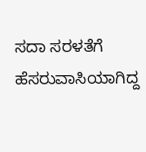ಸದಾ ಸರಳತೆಗೆ ಹೆಸರುವಾಸಿಯಾಗಿದ್ದ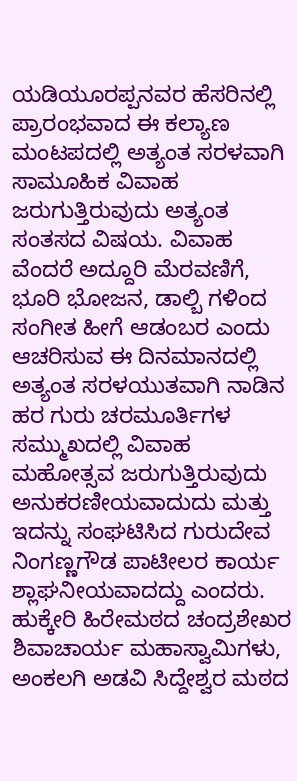ಯಡಿಯೂರಪ್ಪನವರ ಹೆಸರಿನಲ್ಲಿ ಪ್ರಾರಂಭವಾದ ಈ ಕಲ್ಯಾಣ ಮಂಟಪದಲ್ಲಿ ಅತ್ಯಂತ ಸರಳವಾಗಿ ಸಾಮೂಹಿಕ ವಿವಾಹ ಜರುಗುತ್ತಿರುವುದು ಅತ್ಯಂತ ಸಂತಸದ ವಿಷಯ. ವಿವಾಹ ವೆಂದರೆ ಅದ್ದೂರಿ ಮೆರವಣಿಗೆ, ಭೂರಿ ಭೋಜನ, ಡಾಲ್ಬಿ ಗಳಿಂದ ಸಂಗೀತ ಹೀಗೆ ಆಡಂಬರ ಎಂದು ಆಚರಿಸುವ ಈ ದಿನಮಾನದಲ್ಲಿ ಅತ್ಯಂತ ಸರಳಯುತವಾಗಿ ನಾಡಿನ ಹರ ಗುರು ಚರಮೂರ್ತಿಗಳ ಸಮ್ಮುಖದಲ್ಲಿ ವಿವಾಹ ಮಹೋತ್ಸವ ಜರುಗುತ್ತಿರುವುದು ಅನುಕರಣೀಯವಾದುದು ಮತ್ತು ಇದನ್ನು ಸಂಘಟಿಸಿದ ಗುರುದೇವ ನಿಂಗಣ್ಣಗೌಡ ಪಾಟೀಲರ ಕಾರ್ಯ ಶ್ಲಾಘನೀಯವಾದದ್ದು ಎಂದರು.
ಹುಕ್ಕೇರಿ ಹಿರೇಮಠದ ಚಂದ್ರಶೇಖರ ಶಿವಾಚಾರ್ಯ ಮಹಾಸ್ವಾಮಿಗಳು, ಅಂಕಲಗಿ ಅಡವಿ ಸಿದ್ದೇಶ್ವರ ಮಠದ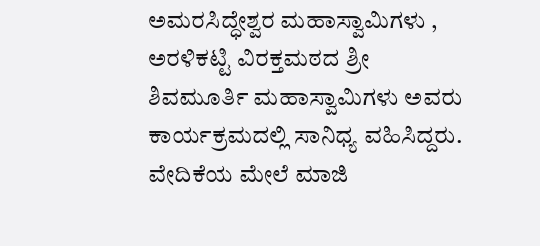ಅಮರಸಿದ್ಧೇಶ್ವರ ಮಹಾಸ್ವಾಮಿಗಳು , ಅರಳಿಕಟ್ಟಿ ವಿರಕ್ತಮಠದ ಶ್ರೀ ಶಿವಮೂರ್ತಿ ಮಹಾಸ್ವಾಮಿಗಳು ಅವರು ಕಾರ್ಯಕ್ರಮದಲ್ಲಿ ಸಾನಿಧ್ಯ ವಹಿಸಿದ್ದರು.
ವೇದಿಕೆಯ ಮೇಲೆ ಮಾಜಿ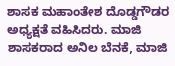ಶಾಸಕ ಮಹಾಂತೇಶ ದೊಡ್ಡಗೌಡರ ಅಧ್ಯಕ್ಷತೆ ವಹಿಸಿದರು. ಮಾಜಿ ಶಾಸಕರಾದ ಅನಿಲ ಬೆನಕೆ, ಮಾಜಿ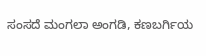ಸಂಸದೆ ಮಂಗಲಾ ಅಂಗಡಿ, ಕಣಬರ್ಗಿಯ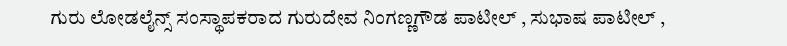ಗುರು ಲೋಡಲೈನ್ಸ್ ಸಂಸ್ಥಾಪಕರಾದ ಗುರುದೇವ ನಿಂಗಣ್ಣಗೌಡ ಪಾಟೀಲ್ , ಸುಭಾಷ ಪಾಟೀಲ್ ,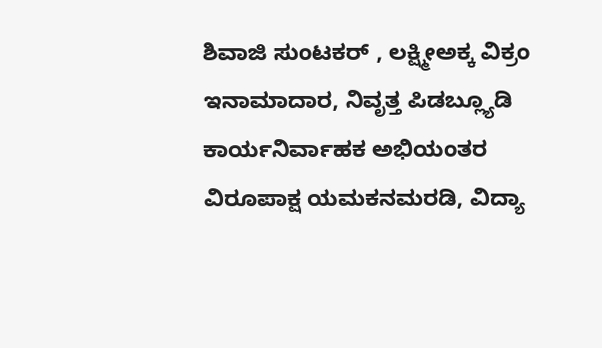ಶಿವಾಜಿ ಸುಂಟಕರ್ , ಲಕ್ಷ್ಮೀಅಕ್ಕ ವಿಕ್ರಂ ಇನಾಮಾದಾರ, ನಿವೃತ್ತ ಪಿಡಬ್ಲ್ಯೂಡಿ ಕಾರ್ಯನಿರ್ವಾಹಕ ಅಭಿಯಂತರ ವಿರೂಪಾಕ್ಷ ಯಮಕನಮರಡಿ, ವಿದ್ಯಾ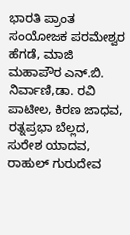ಭಾರತಿ ಪ್ರಾಂತ ಸಂಯೋಜಕ ಪರಮೇಶ್ವರ ಹೆಗಡೆ, ಮಾಜಿ ಮಹಾಪೌರ ಎನ್.ಬಿ. ನಿರ್ವಾಣಿ,ಡಾ. ರವಿ ಪಾಟೀಲ, ಕಿರಣ ಜಾಧವ, ರತ್ನಪ್ರಭಾ ಬೆಲ್ಲದ, ಸುರೇಶ ಯಾದವ, ರಾಹುಲ್ ಗುರುದೇವ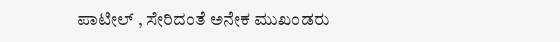ಪಾಟೀಲ್ , ಸೇರಿದಂತೆ ಅನೇಕ ಮುಖಂಡರು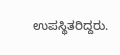ಉಪಸ್ಥಿತರಿದ್ದರು.